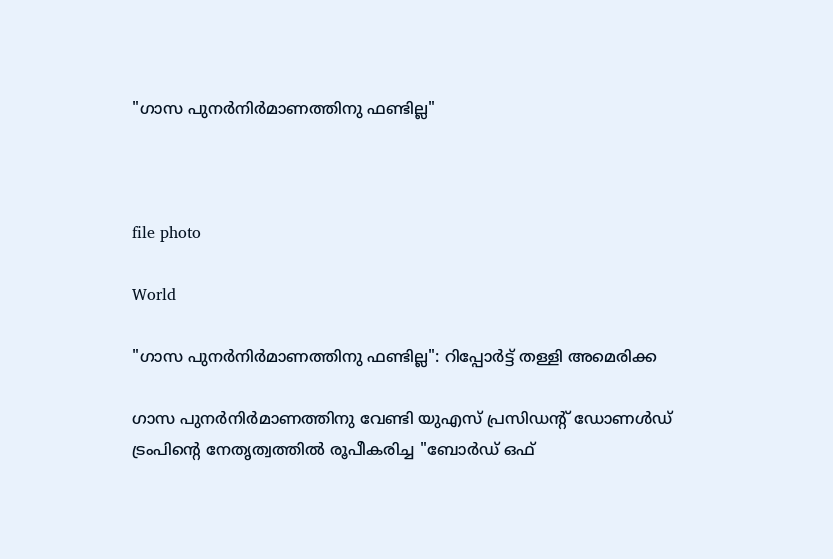"ഗാസ പുനർനിർമാണത്തിനു ഫണ്ടില്ല"



file photo

World

"ഗാസ പുനർനിർമാണത്തിനു ഫണ്ടില്ല": റിപ്പോർട്ട് തള്ളി അമെരിക്ക

ഗാസ പുനർനിർമാണത്തിനു വേണ്ടി യുഎസ് പ്രസിഡന്‍റ് ഡോണൾഡ് ട്രംപിന്‍റെ നേതൃത്വത്തിൽ രൂപീകരിച്ച "ബോർഡ് ഒഫ്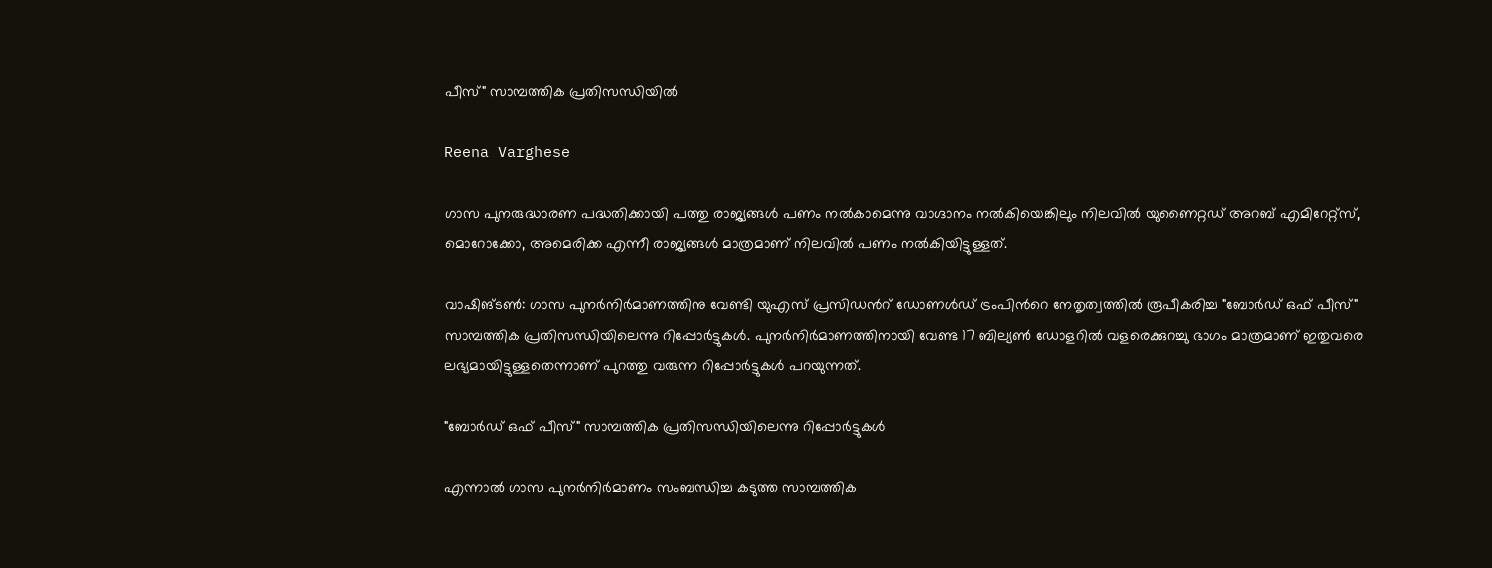പീസ്" സാമ്പത്തിക പ്രതിസന്ധിയിൽ

Reena Varghese

ഗാസ പുനരുദ്ധാരണ പദ്ധതിക്കായി പത്തു രാജ്യങ്ങൾ പണം നൽകാമെന്നു വാഗ്ദാനം നൽകിയെങ്കിലും നിലവിൽ യുണൈറ്റഡ് അറബ് എമിറേറ്റ്സ്, മൊറോക്കോ, അമെരിക്ക എന്നീ രാജ്യങ്ങൾ മാത്രമാണ് നിലവിൽ പണം നൽകിയിട്ടുള്ളത്.

വാഷിങ്ടൺ: ഗാസ പുനർനിർമാണത്തിനു വേണ്ടി യുഎസ് പ്രസിഡന്‍റ് ഡോണൾഡ് ട്രംപിന്‍റെ നേതൃത്വത്തിൽ രൂപീകരിച്ച "ബോർഡ് ഒഫ് പീസ്" സാമ്പത്തിക പ്രതിസന്ധിയിലെന്നു റിപ്പോർട്ടുകൾ. പുനർനിർമാണത്തിനായി വേണ്ട 17 ബില്യൺ ഡോളറിൽ വളരെക്കുറച്ചു ഭാഗം മാത്രമാണ് ഇതുവരെ ലഭ്യമായിട്ടുള്ളതെന്നാണ് പുറത്തു വരുന്ന റിപ്പോർട്ടുകൾ പറയുന്നത്.

"ബോർഡ് ഒഫ് പീസ്" സാമ്പത്തിക പ്രതിസന്ധിയിലെന്നു റിപ്പോർട്ടുകൾ

എന്നാൽ ഗാസ പുനർനിർമാണം സംബന്ധിച്ച കടുത്ത സാമ്പത്തിക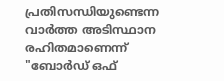പ്രതിസന്ധിയുണ്ടെന്ന വാർത്ത അടിസ്ഥാന രഹിതമാണെന്ന് "ബോർഡ് ഒഫ്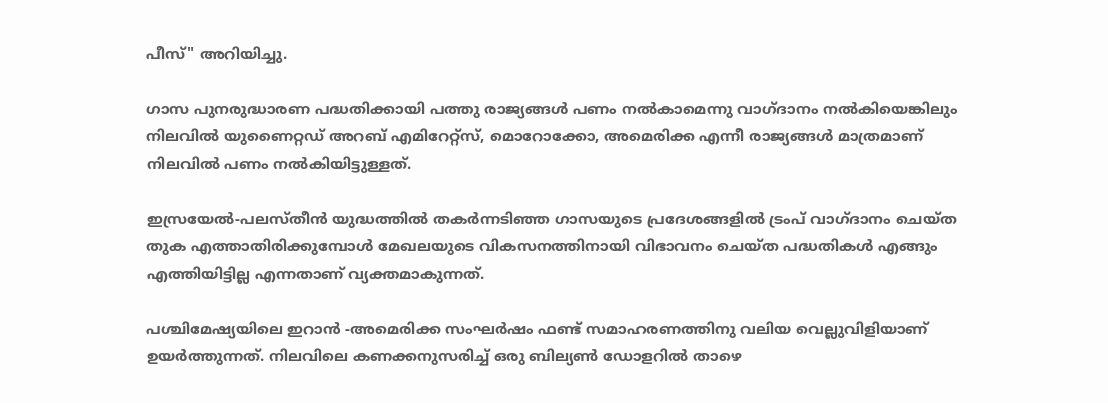പീസ്" അറിയിച്ചു.

ഗാസ പുനരുദ്ധാരണ പദ്ധതിക്കായി പത്തു രാജ്യങ്ങൾ പണം നൽകാമെന്നു വാഗ്ദാനം നൽകിയെങ്കിലും നിലവിൽ യുണൈറ്റഡ് അറബ് എമിറേറ്റ്സ്, മൊറോക്കോ, അമെരിക്ക എന്നീ രാജ്യങ്ങൾ മാത്രമാണ് നിലവിൽ പണം നൽകിയിട്ടുള്ളത്.

ഇസ്രയേൽ-പലസ്തീൻ യുദ്ധത്തിൽ തകർന്നടിഞ്ഞ ഗാസയുടെ പ്രദേശങ്ങളിൽ ട്രംപ് വാഗ്ദാനം ചെയ്ത തുക എത്താതിരിക്കുമ്പോൾ മേഖലയുടെ വികസനത്തിനായി വിഭാവനം ചെയ്ത പദ്ധതികൾ എങ്ങും എത്തിയിട്ടില്ല എന്നതാണ് വ്യക്തമാകുന്നത്.

പശ്ചിമേഷ്യയിലെ ഇറാൻ -അമെരിക്ക സംഘർഷം ഫണ്ട് സമാഹരണത്തിനു വലിയ വെല്ലുവിളിയാണ് ഉയർത്തുന്നത്. നിലവിലെ കണക്കനുസരിച്ച് ഒരു ബില്യൺ ഡോളറിൽ താഴെ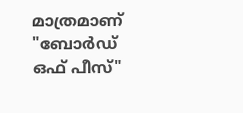മാത്രമാണ് "ബോർഡ് ഒഫ് പീസ്"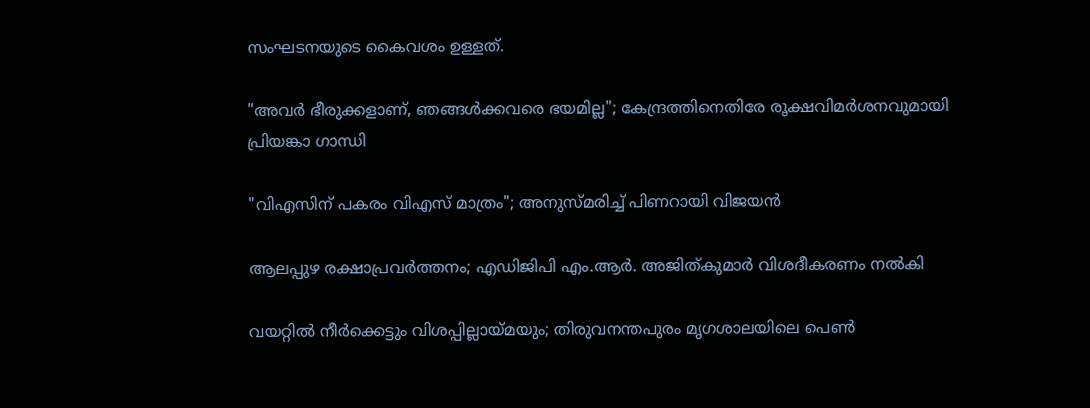സംഘടനയുടെ കൈവശം ഉള്ളത്.

"അവർ ഭീരുക്കളാണ്, ഞങ്ങൾക്കവരെ ഭയമില്ല"; കേന്ദ്രത്തിനെതിരേ രൂക്ഷവിമർശനവുമായി പ്രിയങ്കാ ഗാന്ധി

"വിഎസിന് പകരം വിഎസ് മാത്രം"; അനുസ്മരിച്ച് പിണറായി വിജയൻ

ആലപ്പുഴ രക്ഷാപ്രവര്‍ത്തനം; എഡിജിപി എം.ആര്‍. അജിത്കുമാര്‍ വിശദീകരണം നല്‍കി

വയറ്റിൽ നീർക്കെട്ടും വിശപ്പില്ലായ്മയും; തിരുവനന്തപുരം മൃഗശാലയിലെ പെൺ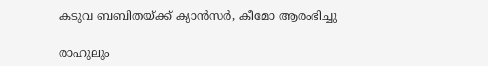കടുവ ബബിതയ്ക്ക് ക്യാൻസർ, കീമോ ആരംഭിച്ചു

രാഹുലും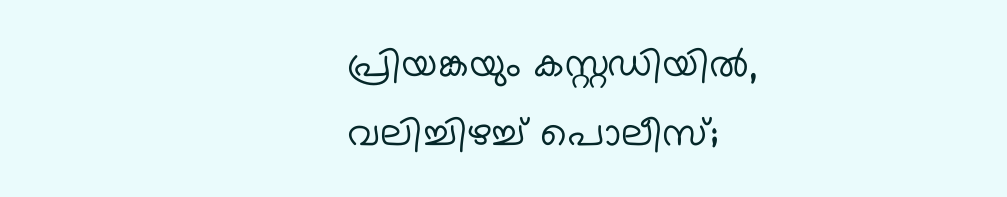പ്രിയങ്കയും കസ്റ്റഡിയിൽ, വലിച്ചിഴച്ച് പൊലീസ്;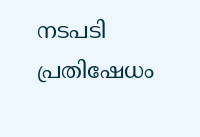നടപടി പ്രതിഷേധം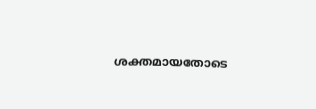ശക്തമായതോടെ